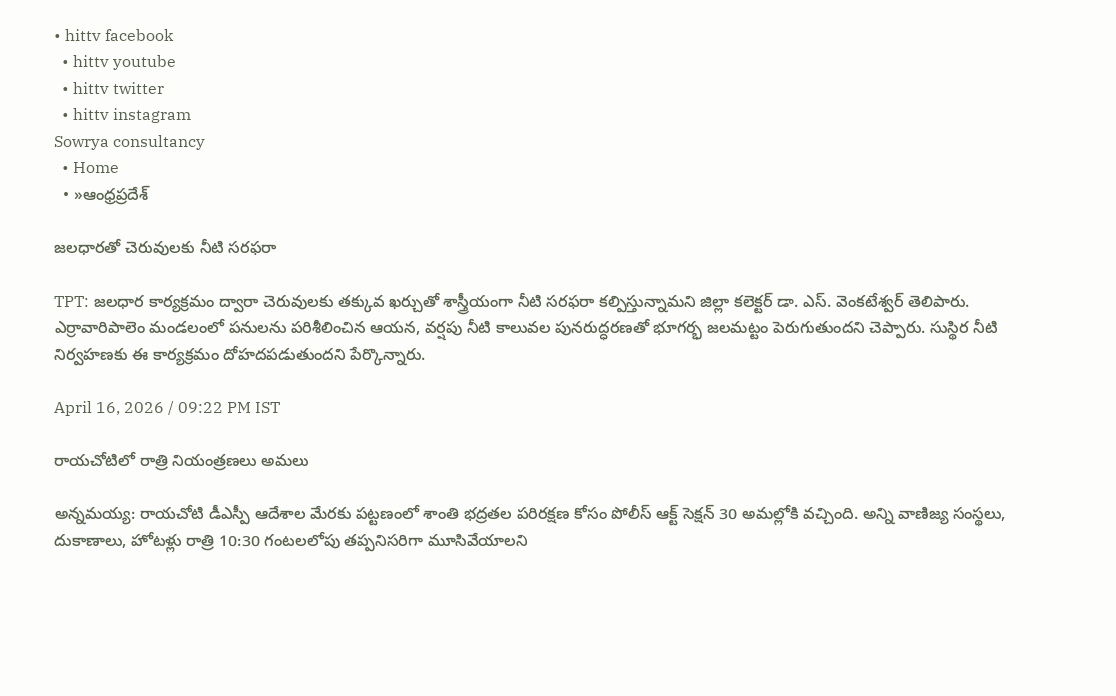• hittv facebook
  • hittv youtube
  • hittv twitter
  • hittv instagram
Sowrya consultancy
  • Home
  • »ఆంధ్రప్రదేశ్

జలధారతో చెరువులకు నీటి సరఫరా

TPT: జలధార కార్యక్రమం ద్వారా చెరువులకు తక్కువ ఖర్చుతో శాస్త్రీయంగా నీటి సరఫరా కల్పిస్తున్నామని జిల్లా కలెక్టర్ డా. ఎస్. వెంకటేశ్వర్ తెలిపారు. ఎర్రావారిపాలెం మండలంలో పనులను పరిశీలించిన ఆయన, వర్షపు నీటి కాలువల పునరుద్ధరణతో భూగర్భ జలమట్టం పెరుగుతుందని చెప్పారు. సుస్థిర నీటి నిర్వహణకు ఈ కార్యక్రమం దోహదపడుతుందని పేర్కొన్నారు.

April 16, 2026 / 09:22 PM IST

రాయచోటిలో రాత్రి నియంత్రణలు అమలు

అన్నమయ్య: రాయచోటి డీఎస్పీ ఆదేశాల మేరకు పట్టణంలో శాంతి భద్రతల పరిరక్షణ కోసం పోలీస్ ఆక్ట్ సెక్షన్ 30 అమల్లోకి వచ్చింది. అన్ని వాణిజ్య సంస్థలు, దుకాణాలు, హోటళ్లు రాత్రి 10:30 గంటలలోపు తప్పనిసరిగా మూసివేయాలని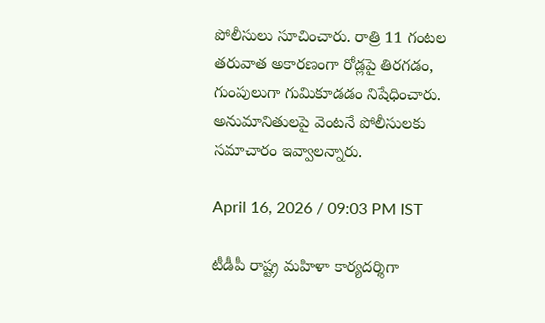పోలీసులు సూచించారు. రాత్రి 11 గంటల తరువాత అకారణంగా రోడ్లపై తిరగడం, గుంపులుగా గుమికూడడం నిషేధించారు. అనుమానితులపై వెంటనే పోలీసులకు సమాచారం ఇవ్వాలన్నారు.

April 16, 2026 / 09:03 PM IST

టీడీపీ రాష్ట్ర మహిళా కార్యదర్శిగా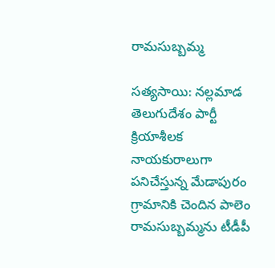రామసుబ్బమ్మ

సత్యసాయి: నల్లమాడ తెలుగుదేశం పార్టీ క్రియాశీలక నాయకురాలుగా పనిచేస్తున్న మేడాపురం గ్రామానికి చెందిన పాలెం రామసుబ్బమ్మను టీడీపీ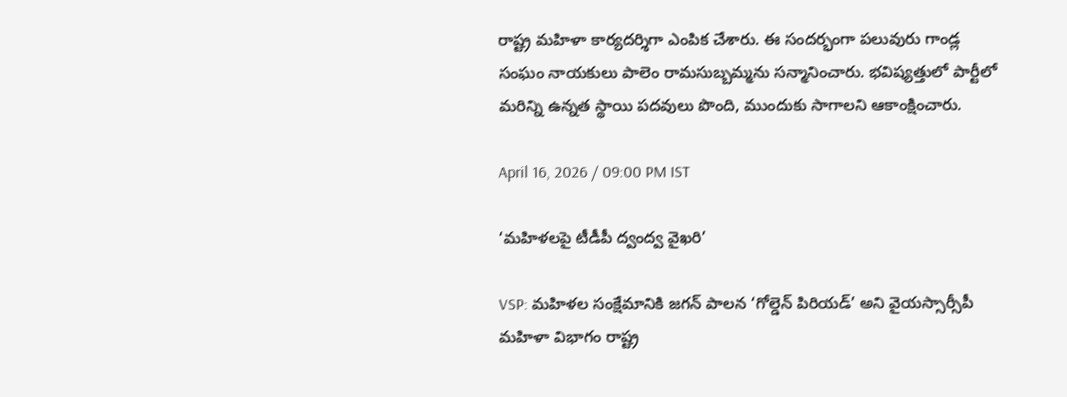రాష్ట్ర మహిళా కార్యదర్శిగా ఎంపిక చేశారు. ఈ సందర్భంగా పలువురు గాండ్ల సంఘం నాయకులు పాలెం రామసుబ్బమ్మను సన్మానించారు. భవిష్యత్తులో పార్టీలో మరిన్ని ఉన్నత స్థాయి పదవులు పొంది, ముందుకు సాగాలని ఆకాంక్షించారు.

April 16, 2026 / 09:00 PM IST

‘మహిళలపై టీడీపీ ద్వంద్వ వైఖరి’

VSP: మహిళల సంక్షేమానికి జగన్ పాలన ‘గోల్డెన్ పిరియడ్’ అని వైయస్సార్సీపీ మహిళా విభాగం రాష్ట్ర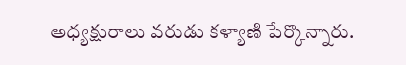అధ్యక్షురాలు వరుడు కళ్యాణి పేర్కొన్నారు.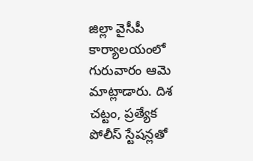జిల్లా వైసీపీ కార్యాలయంలో గురువారం ఆమె మాట్లాడారు. దిశ చట్టం, ప్రత్యేక పోలీస్ స్టేషన్లతో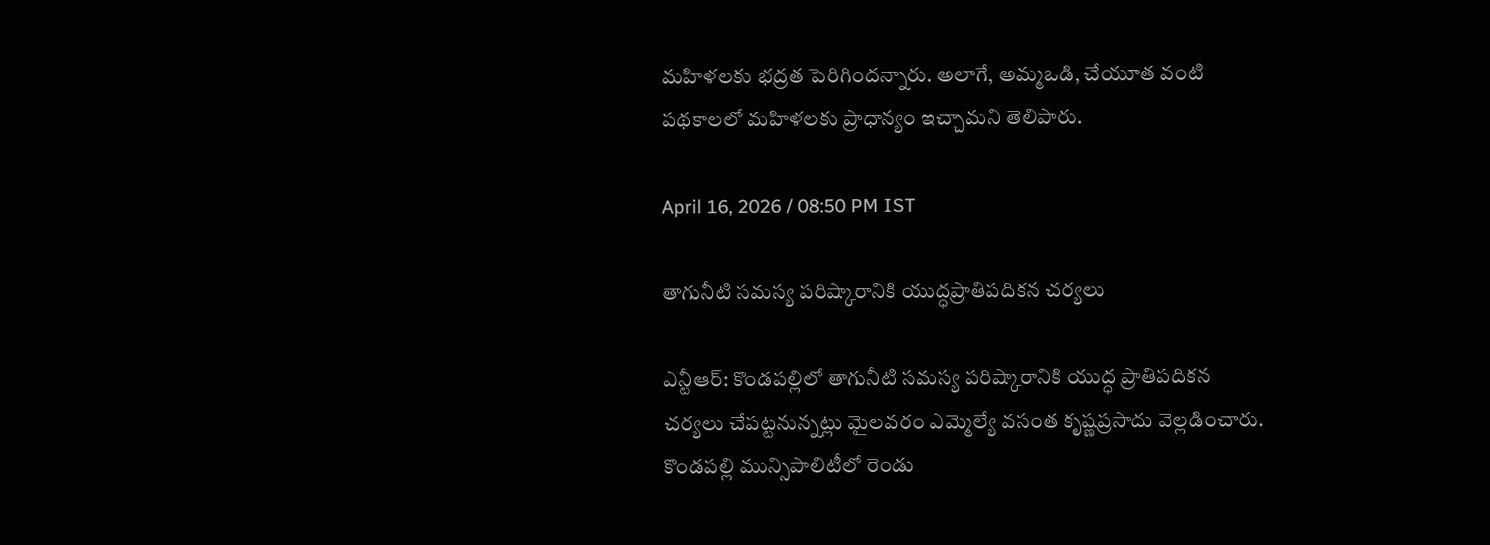మహిళలకు భద్రత పెరిగిందన్నారు. అలాగే, అమ్మఒడి, చేయూత వంటి పథకాలలో మహిళలకు ప్రాధాన్యం ఇచ్చామని తెలిపారు.

April 16, 2026 / 08:50 PM IST

తాగునీటి సమస్య పరిష్కారానికి యుద్ధప్రాతిపదికన చర్యలు

ఎన్టీఆర్: కొండపల్లిలో తాగునీటి సమస్య పరిష్కారానికి యుద్ధ ప్రాతిపదికన చర్యలు చేపట్టనున్నట్లు మైలవరం ఎమ్మెల్యే వసంత కృష్ణప్రసాదు వెల్లడించారు. కొండపల్లి మున్సిపాలిటీలో రెండు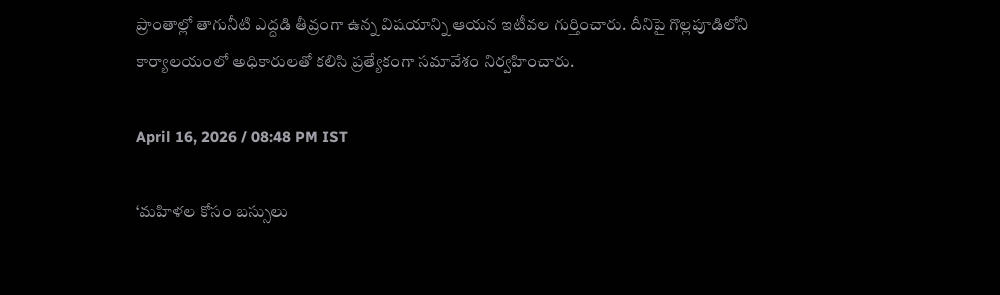ప్రాంతాల్లో తాగునీటి ఎద్దడి తీవ్రంగా ఉన్న విషయాన్ని ఆయన ఇటీవల గుర్తించారు. దీనిపై గొల్లపూడిలోని కార్యాలయంలో అధికారులతో కలిసి ప్రత్యేకంగా సమావేశం నిర్వహించారు.

April 16, 2026 / 08:48 PM IST

‘మహిళల కోసం బస్సులు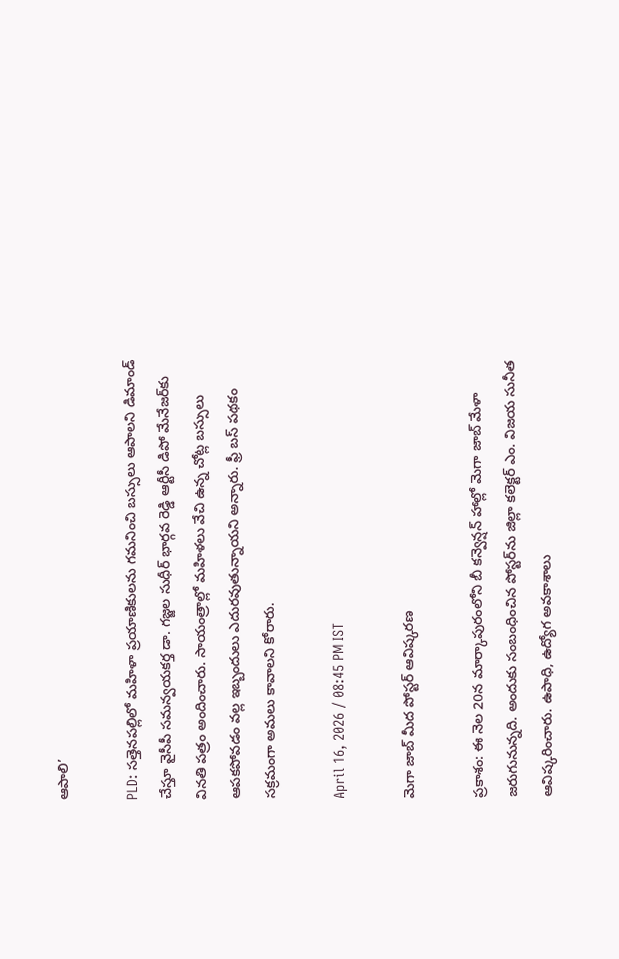ఆపాలి’

PLD: సత్తెనపల్లిలో మహిళా ప్రయాణికులను గమనించి బస్సులు ఆపాలని డిమాండ్ చేస్తూ వైసీపీ సమన్వయకర్త డా. గజ్జల సుధీర్ భార్గవ రెడ్డి ఆర్టీసీ డిపో మేనేజర్‌కు వినతి పత్రం అందించారు. సాయంత్రాల్లో మహిళలు వేచి ఉన్న చోట్ల బస్సులు ఆపకపోవడం వల్ల ఇబ్బందులు ఎదురవుతున్నాయని అన్నారు. ఫ్రీ బస్ పథకం సక్రమంగా అమలు కావాలని కోరారు.

April 16, 2026 / 08:45 PM IST

మెగా జాబ్ మీద పోస్టర్ ఆవిష్కరణ

ప్రకాశం: ఈ నెల 20న మార్కాపురంలోని బీ కన్వెన్షన్ హాల్లో మెగా జాబ్ మేళా జరుగునున్నది. అందుకు సంబంధించిన పోస్టర్‌ను జిల్లా కలెక్టర్ ఎం. విజయ సునీత ఆవిష్కరించారు. ఉపాధి, ఉద్యోగ అవకాశాలు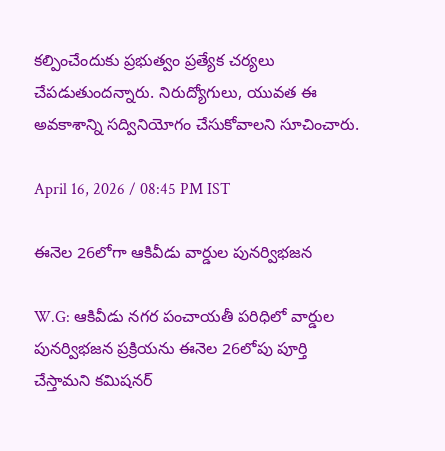కల్పించేందుకు ప్రభుత్వం ప్రత్యేక చర్యలు చేపడుతుందన్నారు. నిరుద్యోగులు, యువత ఈ అవకాశాన్ని సద్వినియోగం చేసుకోవాలని సూచించారు.

April 16, 2026 / 08:45 PM IST

ఈనెల 26లోగా ఆకివీడు వార్డుల పునర్విభజన

W.G: ఆకివీడు నగర పంచాయతీ పరిధిలో వార్డుల పునర్విభజన ప్రక్రియను ఈనెల 26లోపు పూర్తి చేస్తామని కమిషనర్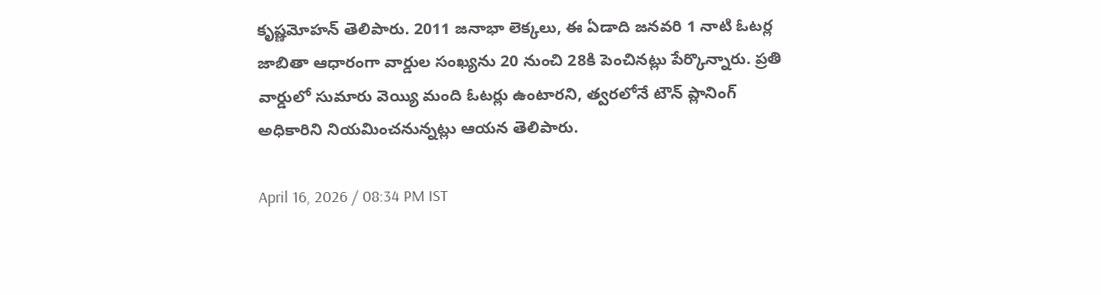కృష్ణమోహన్ తెలిపారు. 2011 జనాభా లెక్కలు, ఈ ఏడాది జనవరి 1 నాటి ఓటర్ల జాబితా ఆధారంగా వార్డుల సంఖ్యను 20 నుంచి 28కి పెంచినట్లు పేర్కొన్నారు. ప్రతి వార్డులో సుమారు వెయ్యి మంది ఓటర్లు ఉంటారని, త్వరలోనే టౌన్ ప్లానింగ్ అధికారిని నియమించనున్నట్లు ఆయన తెలిపారు.

April 16, 2026 / 08:34 PM IST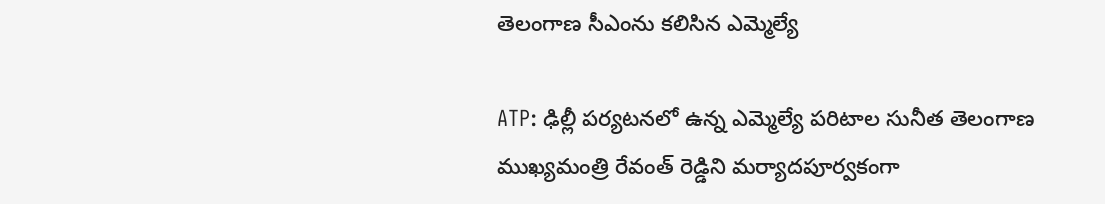తెలంగాణ సీఎంను కలిసిన ఎమ్మెల్యే

ATP: ఢిల్లీ పర్యటనలో ఉన్న ఎమ్మెల్యే పరిటాల సునీత తెలంగాణ ముఖ్యమంత్రి రేవంత్ రెడ్డిని మర్యాదపూర్వకంగా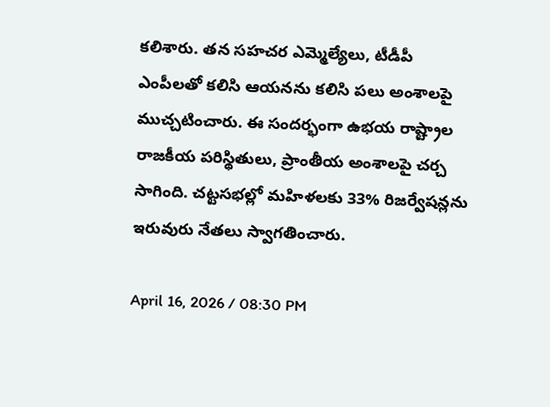కలిశారు. తన సహచర ఎమ్మెల్యేలు, టీడీపీ ఎంపీలతో కలిసి ఆయనను కలిసి పలు అంశాలపై ముచ్చటించారు. ఈ సందర్భంగా ఉభయ రాష్ట్రాల రాజకీయ పరిస్థితులు, ప్రాంతీయ అంశాలపై చర్చ సాగింది. చట్టసభల్లో మహిళలకు 33% రిజర్వేషన్లను ఇరువురు నేతలు స్వాగతించారు.

April 16, 2026 / 08:30 PM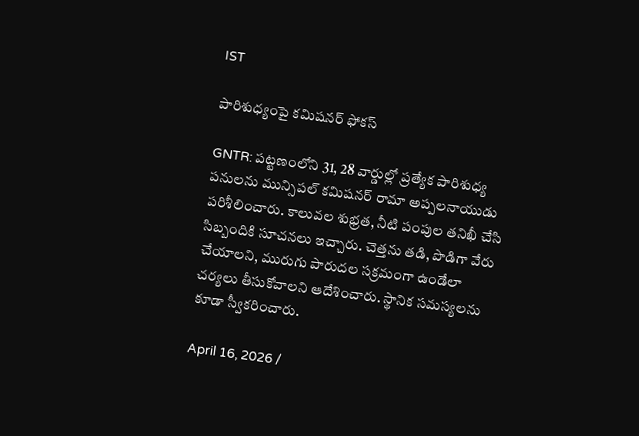IST

పారిశుధ్యంపై కమిషనర్ ఫోకస్

GNTR: పట్టణంలోని 31, 28 వార్డుల్లో ప్రత్యేక పారిశుధ్య పనులను మున్సిపల్ కమిషనర్ రామా అప్పలనాయుడు పరిశీలించారు. కాలువల శుభ్రత, నీటి పంపుల తనిఖీ చేసి సిబ్బందికి సూచనలు ఇచ్చారు. చెత్తను తడి, పొడిగా వేరు చేయాలని, మురుగు పారుదల సక్రమంగా ఉండేలా చర్యలు తీసుకోవాలని ఆదేశించారు. స్థానిక సమస్యలను కూడా స్వీకరించారు.

April 16, 2026 /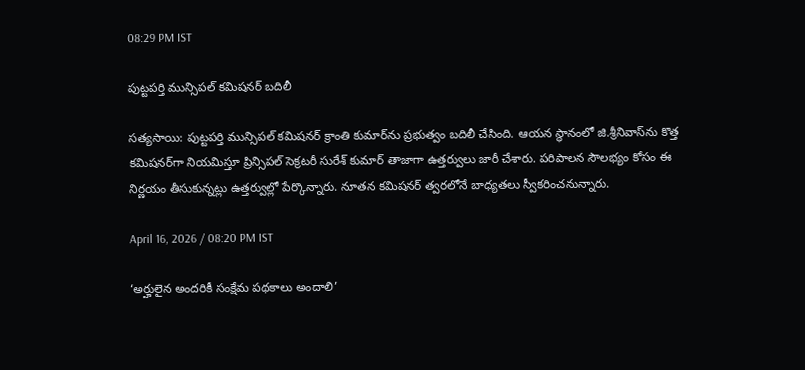08:29 PM IST

పుట్టపర్తి మున్సిపల్ కమిషనర్ బదిలీ

సత్యసాయి: పుట్టపర్తి మున్సిపల్ కమిషనర్ క్రాంతి కుమార్‌ను ప్రభుత్వం బదిలీ చేసింది. ఆయన స్థానంలో జి.శ్రీనివాస్‌ను కొత్త కమిషనర్‌గా నియమిస్తూ ప్రిన్సిపల్ సెక్రటరీ సురేశ్ కుమార్ తాజాగా ఉత్తర్వులు జారీ చేశారు. పరిపాలన సౌలభ్యం కోసం ఈ నిర్ణయం తీసుకున్నట్లు ఉత్తర్వుల్లో పేర్కొన్నారు. నూతన కమిషనర్ త్వరలోనే బాధ్యతలు స్వీకరించనున్నారు.

April 16, 2026 / 08:20 PM IST

‘అర్హులైన అందరికీ సంక్షేమ పథకాలు అందాలి’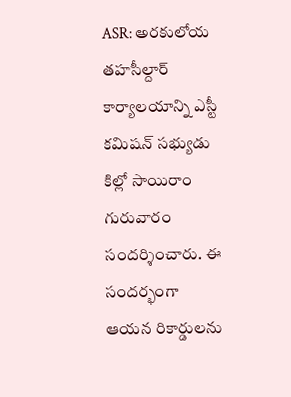ASR: అరకులోయ తహసీల్దార్ కార్యాలయాన్ని ఎస్టీ కమిషన్ సభ్యుడు కిల్లో సాయిరాం గురువారం సందర్శించారు. ఈ సందర్భంగా ఆయన రికార్డులను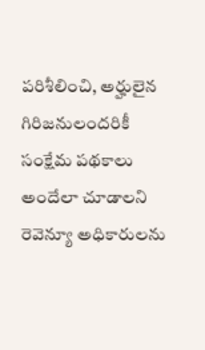పరిశీలించి, అర్హులైన గిరిజనులందరికీ సంక్షేమ పథకాలు అందేలా చూడాలని రెవెన్యూ అధికారులను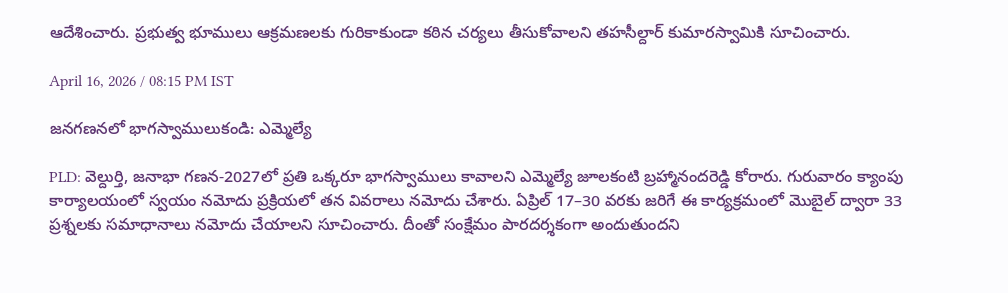ఆదేశించారు. ప్రభుత్వ భూములు ఆక్రమణలకు గురికాకుండా కఠిన చర్యలు తీసుకోవాలని తహసీల్దార్ కుమారస్వామికి సూచించారు.

April 16, 2026 / 08:15 PM IST

జనగణనలో భాగస్వాములుకండి: ఎమ్మెల్యే

PLD: వెల్దుర్తి, జనాభా గణన-2027లో ప్రతి ఒక్కరూ భాగస్వాములు కావాలని ఎమ్మెల్యే జూలకంటి బ్రహ్మానందరెడ్డి కోరారు. గురువారం క్యాంపు కార్యాలయంలో స్వయం నమోదు ప్రక్రియలో తన వివరాలు నమోదు చేశారు. ఏప్రిల్ 17–30 వరకు జరిగే ఈ కార్యక్రమంలో మొబైల్ ద్వారా 33 ప్రశ్నలకు సమాధానాలు నమోదు చేయాలని సూచించారు. దీంతో సంక్షేమం పారదర్శకంగా అందుతుందని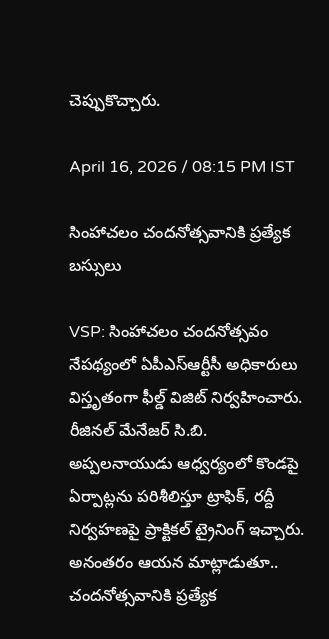చెప్పుకొచ్చారు.

April 16, 2026 / 08:15 PM IST

సింహాచలం చందనోత్సవానికి ప్రత్యేక బస్సులు

VSP: సింహాచలం చందనోత్సవం నేపథ్యంలో ఏపీఎస్ఆర్టీసీ అధికారులు విస్తృతంగా ఫీల్డ్ విజిట్ నిర్వహించారు. రీజినల్ మేనేజర్ సి.బి. అప్పలనాయుడు ఆధ్వర్యంలో కొండపై ఏర్పాట్లను పరిశీలిస్తూ ట్రాఫిక్, రద్దీ నిర్వహణపై ప్రాక్టికల్ ట్రైనింగ్ ఇచ్చారు. అనంతరం ఆయన మాట్లాడుతూ..  చందనోత్సవానికి ప్రత్యేక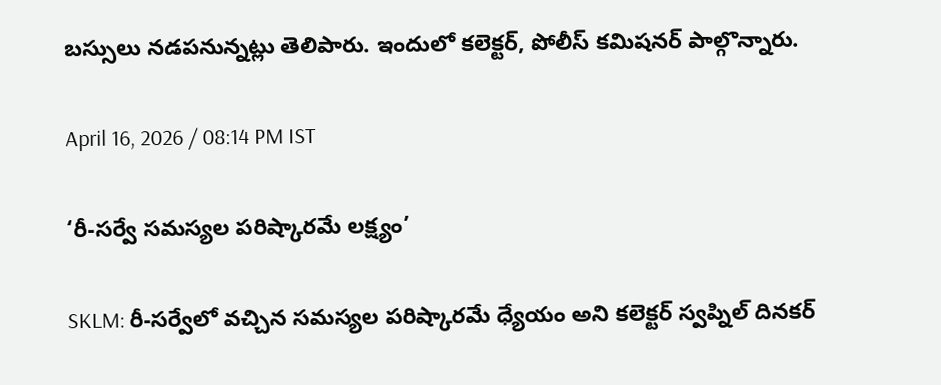బస్సులు నడపనున్నట్లు తెలిపారు. ఇందులో కలెక్టర్, పోలీస్ కమిషనర్ పాల్గొన్నారు.

April 16, 2026 / 08:14 PM IST

‘రీ-సర్వే సమస్యల పరిష్కారమే లక్ష్యం’

SKLM: రీ-సర్వేలో వచ్చిన సమస్యల పరిష్కారమే ధ్యేయం అని కలెక్టర్ స్వప్నిల్ దినకర్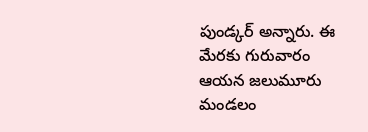పుండ్కర్ అన్నారు. ఈ మేరకు గురువారం ఆయన జలుమూరు మండలం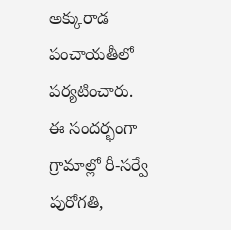అక్కురాడ పంచాయతీలో పర్యటించారు. ఈ సందర్భంగా గ్రామాల్లో రీ-సర్వే పురోగతి,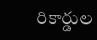రికార్డుల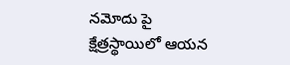నమోదు పై క్షేత్రస్థాయిలో ఆయన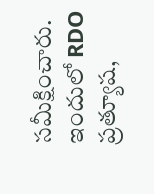సమీక్షించారు. ఇందులో RDO ప్రత్యూష,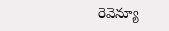రెవెన్యూ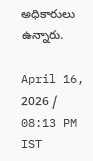అధికారులు ఉన్నారు.

April 16, 2026 / 08:13 PM IST